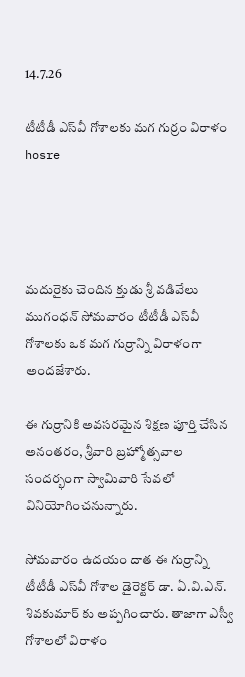14.7.26

టీటీడీ ఎస్‌వీ గోశాలకు మగ గుర్రం విరాళం hosre




మదురైకు చెందిన క్తుడు శ్రీ వడివేలు ముగంధన్ సోమవారం టీటీడీ ఎస్‌వీ గోశాలకు ఒక మగ గుర్రాన్ని విరాళంగా అందజేశారు.

ఈ గుర్రానికి అవసరమైన శిక్షణ పూర్తి చేసిన అనంతరం, శ్రీవారి బ్రహ్మోత్సవాల సందర్భంగా స్వామివారి సేవలో వినియోగించనున్నారు.

సోమవారం ఉదయం దాత ఈ గుర్రాన్ని టీటీడీ ఎస్‌వీ గోశాల డైరెక్టర్ డా. ఏ.వి.ఎన్. శివకుమార్ కు అప్పగించారు. తాజాగా ఎస్వీ గోశాలలో విరాళం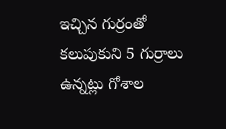ఇచ్చిన గుర్రంతో కలుపుకుని 5 గుర్రాలు ఉన్నట్లు గోశాల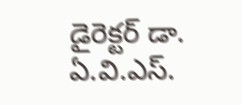డైరెక్టర్ డా. ఏ.వి.ఎస్.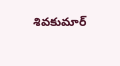శివకుమార్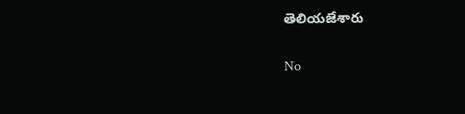తెలియజేశారు

No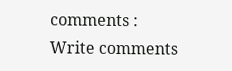comments :
Write comments